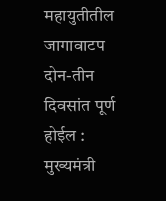महायुतीतील जागावाटप दोन-तीन दिवसांत पूर्ण होईल : मुख्यमंत्री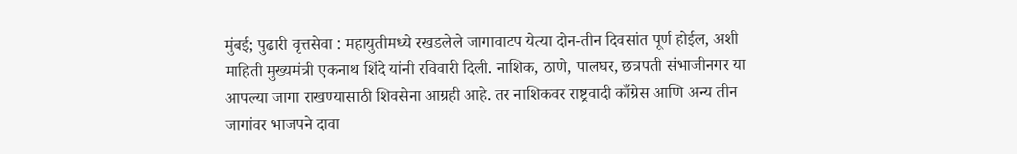मुंबई; पुढारी वृत्तसेवा : महायुतीमध्ये रखडलेले जागावाटप येत्या दोन-तीन दिवसांत पूर्ण होईल, अशी माहिती मुख्यमंत्री एकनाथ शिंदे यांनी रविवारी दिली. नाशिक, ठाणे, पालघर, छत्रपती संभाजीनगर या आपल्या जागा राखण्यासाठी शिवसेना आग्रही आहे. तर नाशिकवर राष्ट्रवादी काँग्रेस आणि अन्य तीन जागांवर भाजपने दावा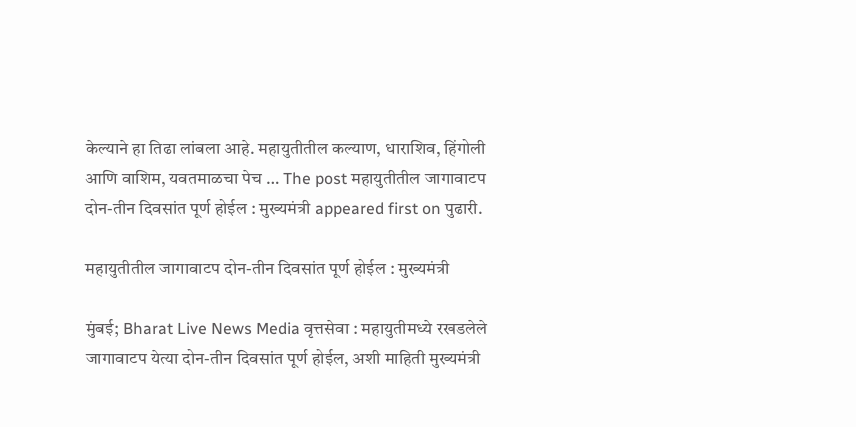केल्याने हा तिढा लांबला आहे. महायुतीतील कल्याण, धाराशिव, हिंगोली आणि वाशिम, यवतमाळचा पेच … The post महायुतीतील जागावाटप दोन-तीन दिवसांत पूर्ण होईल : मुख्यमंत्री appeared first on पुढारी.

महायुतीतील जागावाटप दोन-तीन दिवसांत पूर्ण होईल : मुख्यमंत्री

मुंबई; Bharat Live News Media वृत्तसेवा : महायुतीमध्ये रखडलेले जागावाटप येत्या दोन-तीन दिवसांत पूर्ण होईल, अशी माहिती मुख्यमंत्री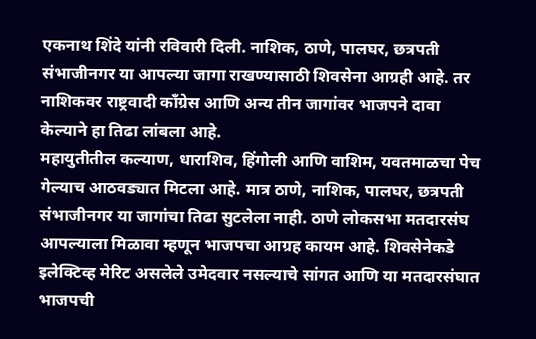एकनाथ शिंदे यांनी रविवारी दिली. नाशिक, ठाणे, पालघर, छत्रपती संभाजीनगर या आपल्या जागा राखण्यासाठी शिवसेना आग्रही आहे. तर नाशिकवर राष्ट्रवादी काँग्रेस आणि अन्य तीन जागांवर भाजपने दावा केल्याने हा तिढा लांबला आहे.
महायुतीतील कल्याण, धाराशिव, हिंगोली आणि वाशिम, यवतमाळचा पेच गेल्याच आठवड्यात मिटला आहे. मात्र ठाणे, नाशिक, पालघर, छत्रपती संभाजीनगर या जागांचा तिढा सुटलेला नाही. ठाणे लोकसभा मतदारसंघ आपल्याला मिळावा म्हणून भाजपचा आग्रह कायम आहे. शिवसेनेकडे इलेक्टिव्ह मेरिट असलेले उमेदवार नसल्याचे सांगत आणि या मतदारसंघात भाजपची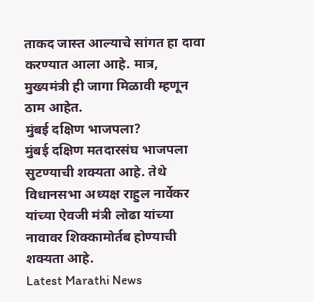ताकद जास्त आल्याचे सांगत हा दावा करण्यात आला आहे. मात्र, मुख्यमंत्री ही जागा मिळावी म्हणून ठाम आहेत.
मुंबई दक्षिण भाजपला?
मुंबई दक्षिण मतदारसंघ भाजपला सुटण्याची शक्यता आहे. तेथे विधानसभा अध्यक्ष राहुल नार्वेकर यांच्या ऐवजी मंत्री लोढा यांच्या नावावर शिक्कामोर्तब होण्याची शक्यता आहे.
Latest Marathi News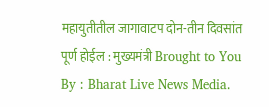महायुतीतील जागावाटप दोन-तीन दिवसांत पूर्ण होईल : मुख्यमंत्री Brought to You By : Bharat Live News Media.